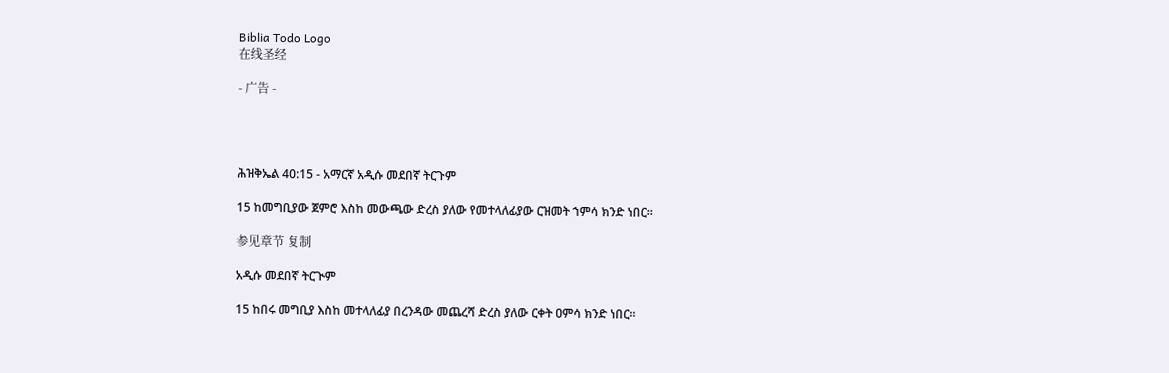Biblia Todo Logo
在线圣经

- 广告 -




ሕዝቅኤል 40:15 - አማርኛ አዲሱ መደበኛ ትርጉም

15 ከመግቢያው ጀምሮ እስከ መውጫው ድረስ ያለው የመተላለፊያው ርዝመት ኀምሳ ክንድ ነበር።

参见章节 复制

አዲሱ መደበኛ ትርጒም

15 ከበሩ መግቢያ እስከ መተላለፊያ በረንዳው መጨረሻ ድረስ ያለው ርቀት ዐምሳ ክንድ ነበር።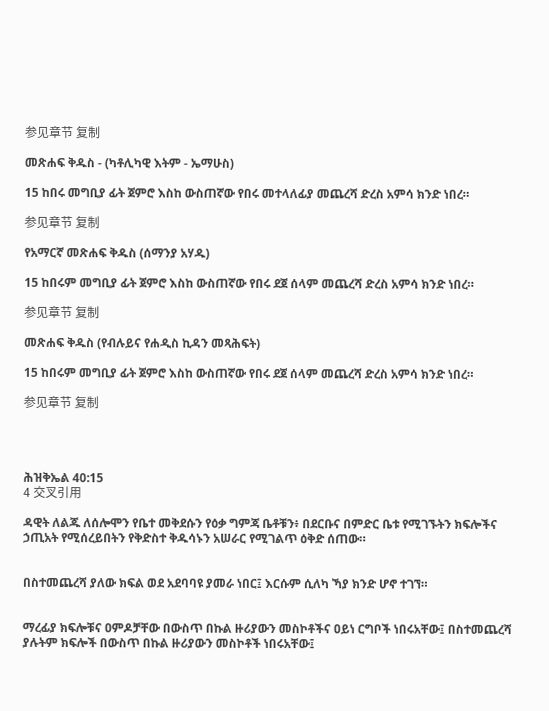参见章节 复制

መጽሐፍ ቅዱስ - (ካቶሊካዊ እትም - ኤማሁስ)

15 ከበሩ መግቢያ ፊት ጀምሮ እስከ ውስጠኛው የበሩ መተላለፊያ መጨረሻ ድረስ አምሳ ክንድ ነበረ።

参见章节 复制

የአማርኛ መጽሐፍ ቅዱስ (ሰማንያ አሃዱ)

15 ከበሩም መግቢያ ፊት ጀምሮ እስከ ውስጠኛው የበሩ ደጀ ሰላም መጨረሻ ድረስ አምሳ ክንድ ነበረ።

参见章节 复制

መጽሐፍ ቅዱስ (የብሉይና የሐዲስ ኪዳን መጻሕፍት)

15 ከበሩም መግቢያ ፊት ጀምሮ እስከ ውስጠኛው የበሩ ደጀ ሰላም መጨረሻ ድረስ አምሳ ክንድ ነበረ።

参见章节 复制




ሕዝቅኤል 40:15
4 交叉引用

ዳዊት ለልጁ ለሰሎሞን የቤተ መቅደሱን የዕቃ ግምጃ ቤቶቹን፥ በደርቡና በምድር ቤቱ የሚገኙትን ክፍሎችና ኃጢአት የሚሰረይበትን የቅድስተ ቅዱሳኑን አሠራር የሚገልጥ ዕቅድ ሰጠው።


በስተመጨረሻ ያለው ክፍል ወደ አደባባዩ ያመራ ነበር፤ እርሱም ሲለካ ኻያ ክንድ ሆኖ ተገኘ።


ማረፊያ ክፍሎቹና ዐምዶቻቸው በውስጥ በኩል ዙሪያውን መስኮቶችና ዐይነ ርግቦች ነበሩአቸው፤ በስተመጨረሻ ያሉትም ክፍሎች በውስጥ በኩል ዙሪያውን መስኮቶች ነበሩአቸው፤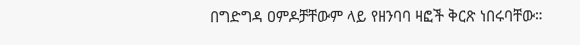በግድግዳ ዐምዶቻቸውም ላይ የዘንባባ ዛፎች ቅርጽ ነበሩባቸው።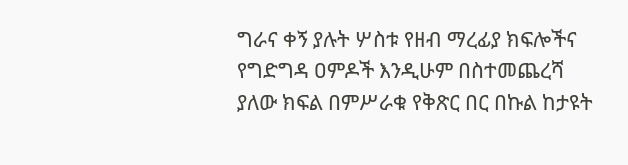ግራና ቀኝ ያሉት ሦስቱ የዘብ ማረፊያ ክፍሎችና የግድግዳ ዐምዶች እንዲሁም በስተመጨረሻ ያለው ክፍል በምሥራቁ የቅጽር በር በኩል ከታዩት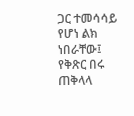ጋር ተመሳሳይ የሆነ ልክ ነበራቸው፤ የቅጽር በሩ ጠቅላላ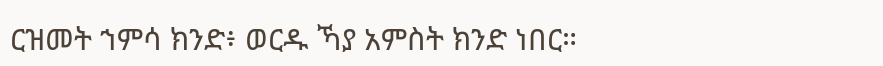ርዝመት ኀምሳ ክንድ፥ ወርዱ ኻያ አምስት ክንድ ነበር።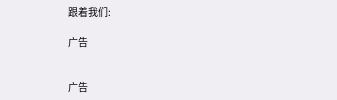跟着我们:

广告


广告